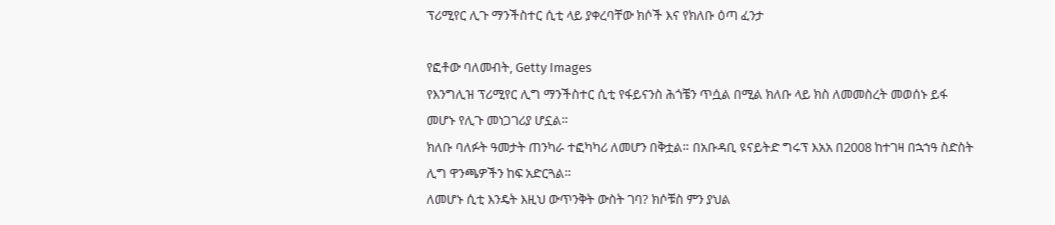ፕሪሚየር ሊጉ ማንችስተር ሲቲ ላይ ያቀረባቸው ክሶች እና የክለቡ ዕጣ ፈንታ

የፎቶው ባለመብት, Getty Images
የእንግሊዝ ፕሪሚየር ሊግ ማንችስተር ሲቲ የፋይናንስ ሕጎቼን ጥሷል በሚል ክለቡ ላይ ክስ ለመመስረት መወሰኑ ይፋ መሆኑ የሊጉ መነጋገሪያ ሆኗል።
ክለቡ ባለፉት ዓመታት ጠንካራ ተፎካካሪ ለመሆን በቅቷል። በአቡዳቢ ዩናይትድ ግሩፕ እአአ በ2008 ከተገዛ በኋኀዓ ስድስት ሊግ ዋንጫዎችን ከፍ አድርጓል።
ለመሆኑ ሲቲ እንዴት እዚህ ውጥንቅት ውስት ገባ? ክሶቹስ ምን ያህል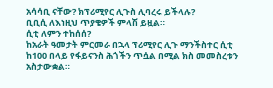አሳሳቢ ናቸው? ክፕሪሚየር ሊጉስ ሊባረሩ ይችላሉ?
ቢቢሲ ለእነዚህ ጥያቄዎች ምላሽ ይዟል።
ሲቲ ለምን ተከሰሰ?
ከአራት ዓመታት ምርመራ በኋላ ፕሪሚየር ሊጉ ማንችስተር ሲቲ ከ100 በላይ የፋይናንስ ሕጎችን ጥሷል በሚል ክስ መመስረቱን አስታውቋል።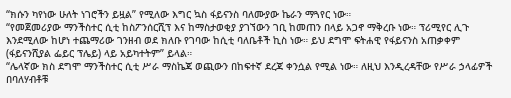“ክሱን ካየነው ሁለት ነገሮችን ይዟል” የሚለው እግር ኳስ ፋይናንስ ባለሙያው ኬራን ማጓየር ነው።
“የመጀመሪያው ማንችስተር ሲቲ ከስፖንሰርሺፕ እና ከማስታወቂያ ያገኘውን ገቢ ከመጠን በላይ አጋኖ ማቅረቡ ነው። ፕሪሚየር ሊጉ እንደሚለው ከሆነ ተጨማሪው ገንዘብ ወደ ክለቡ የገባው ከሲቲ ባለቤቶች ኪስ ነው። ይህ ደግሞ ፍትሐዊ የፋይናንስ አጠቃቀም (ፋይናንሺያል ፌይር ፕሌይ) ላይ አይካተትም” ይላል።
“ሌላኛው ክስ ደግሞ ማንችስተር ሲቲ ሥራ ማስኬጃ ወጪውን በከፍተኛ ደረጃ ቀንሷል የሚል ነው። ለዚህ እንዲረዳቸው የሥራ ኃላፊዎች በባለሃብቶቹ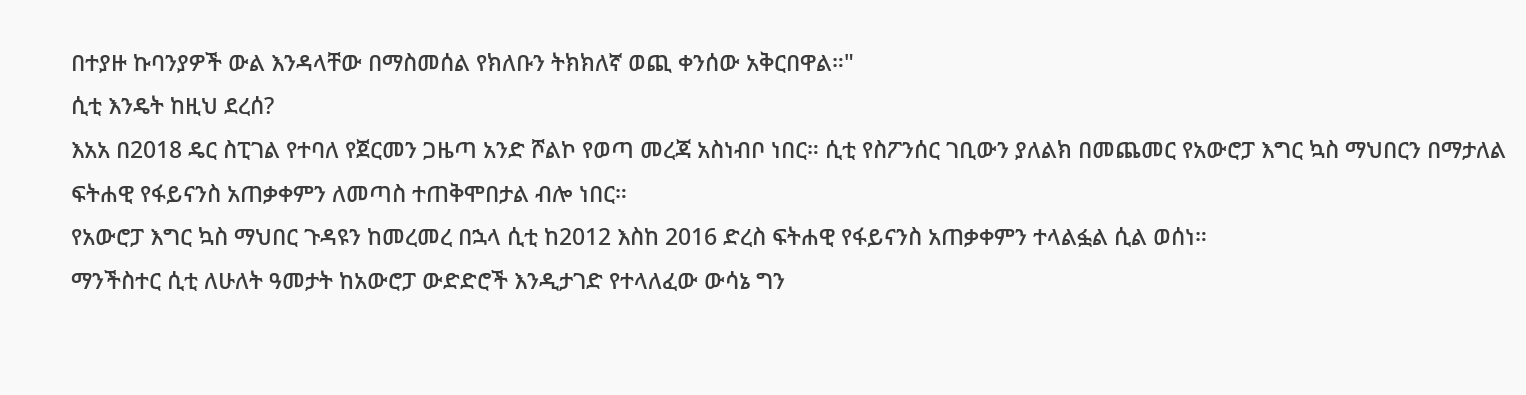በተያዙ ኩባንያዎች ውል እንዳላቸው በማስመሰል የክለቡን ትክክለኛ ወጪ ቀንሰው አቅርበዋል።"
ሲቲ እንዴት ከዚህ ደረሰ?
እአአ በ2018 ዴር ስፒገል የተባለ የጀርመን ጋዜጣ አንድ ሾልኮ የወጣ መረጃ አስነብቦ ነበር። ሲቲ የስፖንሰር ገቢውን ያለልክ በመጨመር የአውሮፓ እግር ኳስ ማህበርን በማታለል ፍትሐዊ የፋይናንስ አጠቃቀምን ለመጣስ ተጠቅሞበታል ብሎ ነበር።
የአውሮፓ እግር ኳስ ማህበር ጉዳዩን ከመረመረ በኋላ ሲቲ ከ2012 እስከ 2016 ድረስ ፍትሐዊ የፋይናንስ አጠቃቀምን ተላልፏል ሲል ወሰነ።
ማንችስተር ሲቲ ለሁለት ዓመታት ከአውሮፓ ውድድሮች እንዲታገድ የተላለፈው ውሳኔ ግን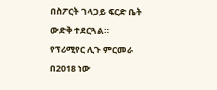በስፖርት ገላጋይ ፍርድ ቤት ውድቅ ተደርጓል።
የፕሪሚየር ሊጉ ምርመራ በ2018 ነው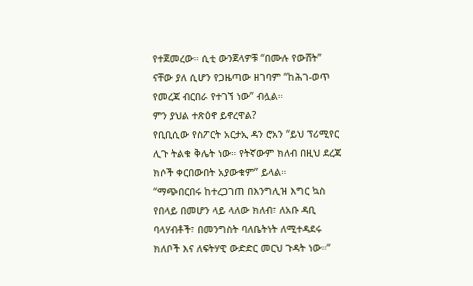የተጀመረው። ሲቲ ውንጀላዎቹ “በሙሉ የውሸት” ናቸው ያለ ሲሆን የጋዜጣው ዘገባም “ከሕገ-ወጥ የመረጃ ብርበራ የተገኘ ነው” ብሏል።
ምን ያህል ተጽዕኖ ይኖረዋል?
የቢቢሲው የስፖርት አርታኢ ዳን ሮአን “ይህ ፕሪሚየር ሊጉ ትልቁ ቅሌት ነው። የትኛውም ክለብ በዚህ ደረጃ ክሶች ቀርበውበት አያውቁም” ይላል።
“ማጭበርበሩ ከተረጋገጠ በእንግሊዝ እግር ኳስ የበላይ በመሆን ላይ ላለው ክለብ፣ ለአቡ ዳቢ ባላሃብቶች፣ በመንግስት ባለቤትነት ለሚተዳደሩ ክለቦች እና ለፍትሃዊ ውድድር መርህ ጉዳት ነው።“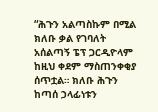“ሕጉን አልጣስኩም በሚል ክለቡ ቃል የገባለት አሰልጣኝ ፔፕ ጋርዲዮላም ከዚህ ቀደም ማስጠንቀቂያ ሰጥቷል። ክለቡ ሕጉን ከጣሰ ኃላፊነቱን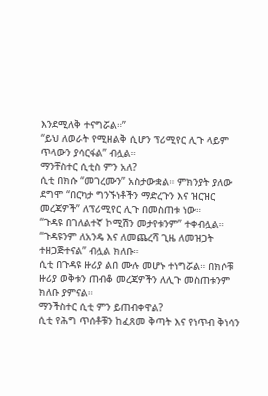እንደሚለቅ ተናግሯል።”
“ይህ ለወራት የሚዘልቅ ሲሆን ፕሪሚየር ሊጉ ላይም ጥላውን ያሳርፋል” ብሏል።
ማንቸስተር ሲቲስ ምን አለ?
ሲቲ በክሱ “መገረሙን” አስታውቋል። ምክንያት ያለው ደግሞ “በርካታ ግንኙነቶችን ማድረጉን እና ዝርዝር መረጃዎች” ለፕሪሚየር ሊጉ በመስጠቱ ነው።
“ጉዳዩ በገለልተኛ ኮሚሽን መታየቱንም” ተቀብሏል።
“ጉዳዩንም ለአንዴ እና ለመጨረሻ ጊዜ ለመዝጋት ተዘጋጅተናል” ብሏል ክለቡ።
ሲቲ በጉዳዩ ዙሪያ ልበ ሙሉ መሆኑ ተነግሯል። በክሶቹ ዙሪያ ወቅቱን ጠብቆ መረጃዎችን ለሊጉ መስጠቱንም ክለቡ ያምናል።
ማንችስተር ሲቲ ምን ይጠብቀዋል?
ሲቲ የሕግ ጥሰቶቹን ከፈጸመ ቅጣት እና የነጥብ ቅነሳን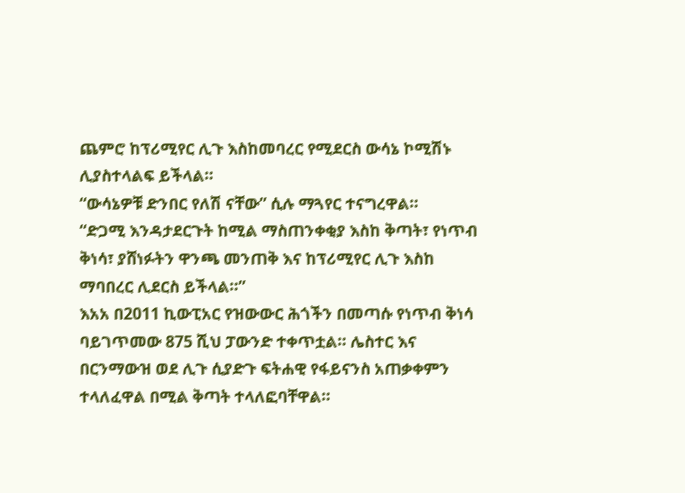ጨምሮ ከፕሪሚየር ሊጉ እስከመባረር የሚደርስ ውሳኔ ኮሚሽኑ ሊያስተላልፍ ይችላል።
“ውሳኔዎቹ ድንበር የለሽ ናቸው” ሲሉ ማጓየር ተናግረዋል።
“ድጋሚ እንዳታደርጉት ከሚል ማስጠንቀቂያ እስከ ቅጣት፣ የነጥብ ቅነሳ፣ ያሸነፉትን ዋንጫ መንጠቅ እና ከፕሪሚየር ሊጉ እስከ ማባበረር ሊደርስ ይችላል።”
እአአ በ2011 ኪውፒአር የዝውውር ሕጎችን በመጣሱ የነጥብ ቅነሳ ባይገጥመው 875 ሺህ ፓውንድ ተቀጥቷል። ሌስተር እና በርንማውዝ ወደ ሊጉ ሲያድጉ ፍትሐዊ የፋይናንስ አጠቃቀምን ተላለፈዋል በሚል ቅጣት ተላለፎባቸዋል።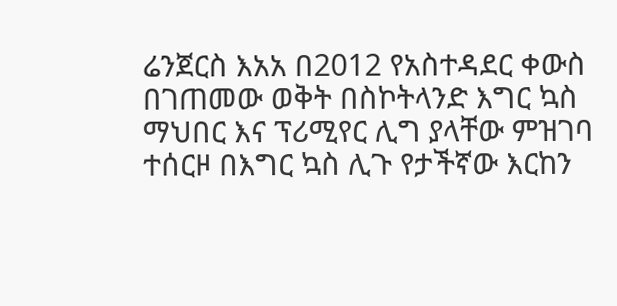ሬንጀርስ እአአ በ2012 የአስተዳደር ቀውስ በገጠመው ወቅት በስኮትላንድ እግር ኳስ ማህበር እና ፕሪሚየር ሊግ ያላቸው ምዝገባ ተሰርዞ በእግር ኳስ ሊጉ የታችኛው እርከን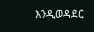እንዲወዳደር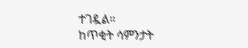ተገዷል።
ከጥቂት ሳምንታት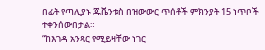በፊት የጣሊያኑ ጁቬንቱስ በዝውውር ጥሰቶች ምክንያት 15 ነጥቦች ተቀንሰውበታል።
“ከእገዳ አንጻር የሚይዛቸው ነገር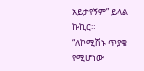አይታየኝም” ይላል ኩኪር።
“ለኮሚሽኑ ጥያቄ የሚሆነው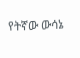የትኛው ውሳኔ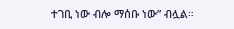ተገቢ ነው ብሎ ማሰቡ ነው” ብሏል።